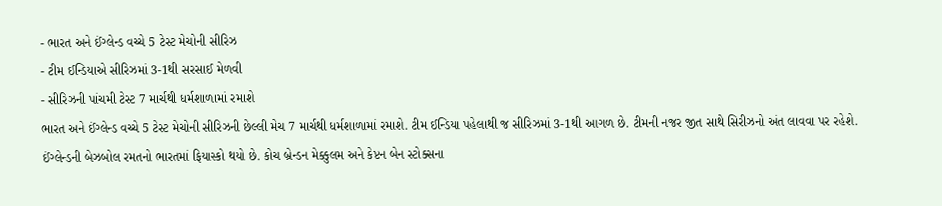- ભારત અને ઈંગ્લેન્ડ વચ્ચે 5 ટેસ્ટ મેચોની સીરિઝ
- ટીમ ઈન્ડિયાએ સીરિઝમાં 3-1થી સરસાઈ મેળવી
- સીરિઝની પાંચમી ટેસ્ટ 7 માર્ચથી ધર્મશાળામાં રમાશે
ભારત અને ઈંગ્લેન્ડ વચ્ચે 5 ટેસ્ટ મેચોની સીરિઝની છેલ્લી મેચ 7 માર્ચથી ધર્મશાળામાં રમાશે. ટીમ ઈન્ડિયા પહેલાથી જ સીરિઝમાં 3-1થી આગળ છે. ટીમની નજર જીત સાથે સિરીઝનો અંત લાવવા પર રહેશે. ઈંગ્લેન્ડની બેઝબોલ રમતનો ભારતમાં ફિયાસ્કો થયો છે. કોચ બ્રેન્ડન મેક્કુલમ અને કેપ્ટન બેન સ્ટોક્સના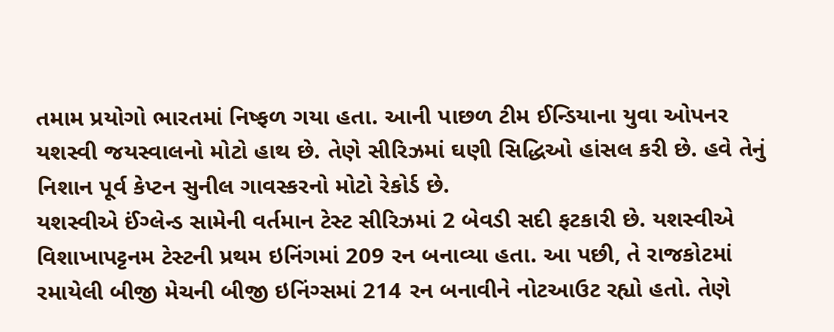તમામ પ્રયોગો ભારતમાં નિષ્ફળ ગયા હતા. આની પાછળ ટીમ ઈન્ડિયાના યુવા ઓપનર યશસ્વી જયસ્વાલનો મોટો હાથ છે. તેણે સીરિઝમાં ઘણી સિદ્ધિઓ હાંસલ કરી છે. હવે તેનું નિશાન પૂર્વ કેપ્ટન સુનીલ ગાવસ્કરનો મોટો રેકોર્ડ છે.
યશસ્વીએ ઈંગ્લેન્ડ સામેની વર્તમાન ટેસ્ટ સીરિઝમાં 2 બેવડી સદી ફટકારી છે. યશસ્વીએ વિશાખાપટ્ટનમ ટેસ્ટની પ્રથમ ઇનિંગમાં 209 રન બનાવ્યા હતા. આ પછી, તે રાજકોટમાં રમાયેલી બીજી મેચની બીજી ઇનિંગ્સમાં 214 રન બનાવીને નોટઆઉટ રહ્યો હતો. તેણે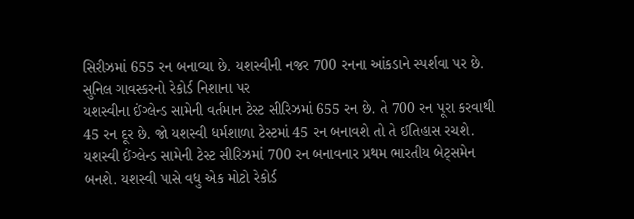સિરીઝમાં 655 રન બનાવ્યા છે. યશસ્વીની નજર 700 રનના આંકડાને સ્પર્શવા પર છે.
સુનિલ ગાવસ્કરનો રેકોર્ડ નિશાના પર
યશસ્વીના ઈંગ્લેન્ડ સામેની વર્તમાન ટેસ્ટ સીરિઝમાં 655 રન છે. તે 700 રન પૂરા કરવાથી 45 રન દૂર છે. જો યશસ્વી ધર્મશાળા ટેસ્ટમાં 45 રન બનાવશે તો તે ઈતિહાસ રચશે. યશસ્વી ઈંગ્લેન્ડ સામેની ટેસ્ટ સીરિઝમાં 700 રન બનાવનાર પ્રથમ ભારતીય બેટ્સમેન બનશે. યશસ્વી પાસે વધુ એક મોટો રેકોર્ડ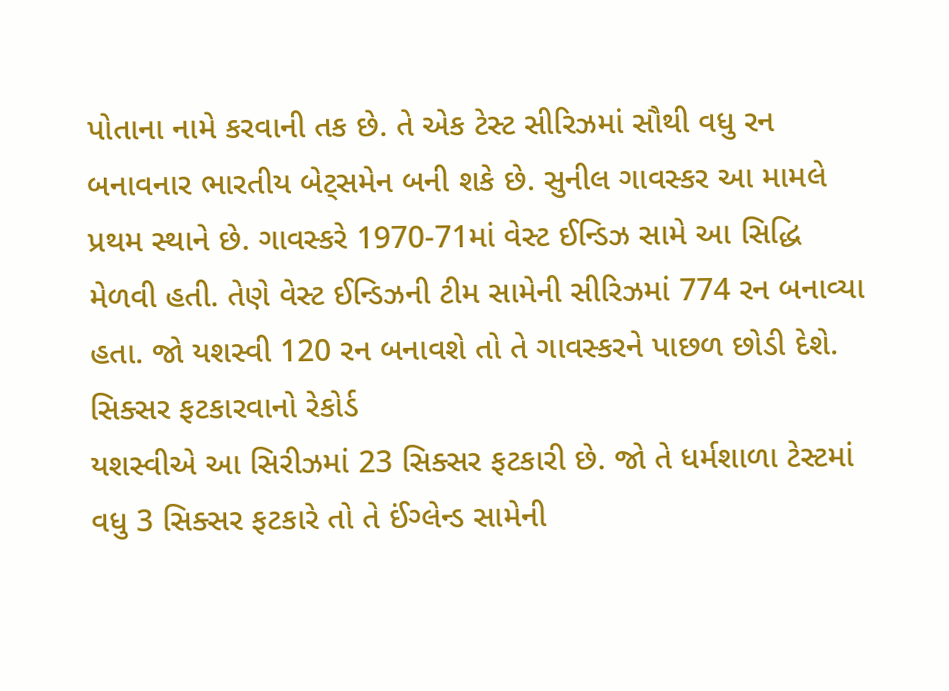પોતાના નામે કરવાની તક છે. તે એક ટેસ્ટ સીરિઝમાં સૌથી વધુ રન બનાવનાર ભારતીય બેટ્સમેન બની શકે છે. સુનીલ ગાવસ્કર આ મામલે પ્રથમ સ્થાને છે. ગાવસ્કરે 1970-71માં વેસ્ટ ઈન્ડિઝ સામે આ સિદ્ધિ મેળવી હતી. તેણે વેસ્ટ ઈન્ડિઝની ટીમ સામેની સીરિઝમાં 774 રન બનાવ્યા હતા. જો યશસ્વી 120 રન બનાવશે તો તે ગાવસ્કરને પાછળ છોડી દેશે.
સિક્સર ફટકારવાનો રેકોર્ડ
યશસ્વીએ આ સિરીઝમાં 23 સિક્સર ફટકારી છે. જો તે ધર્મશાળા ટેસ્ટમાં વધુ 3 સિક્સર ફટકારે તો તે ઈંગ્લેન્ડ સામેની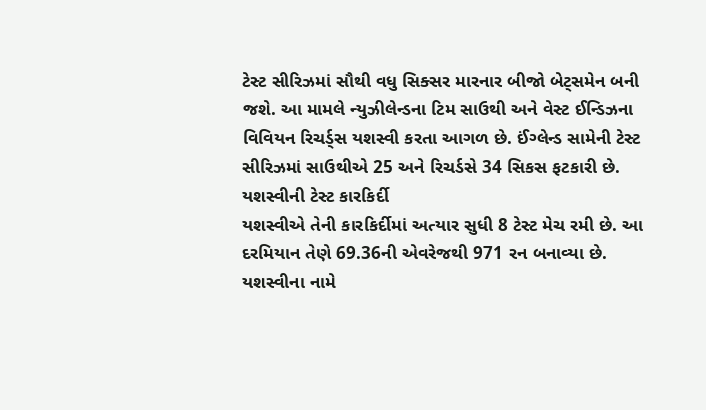ટેસ્ટ સીરિઝમાં સૌથી વધુ સિક્સર મારનાર બીજો બેટ્સમેન બની જશે. આ મામલે ન્યુઝીલેન્ડના ટિમ સાઉથી અને વેસ્ટ ઈન્ડિઝના વિવિયન રિચર્ડ્સ યશસ્વી કરતા આગળ છે. ઈંગ્લેન્ડ સામેની ટેસ્ટ સીરિઝમાં સાઉથીએ 25 અને રિચર્ડસે 34 સિકસ ફટકારી છે.
યશસ્વીની ટેસ્ટ કારકિર્દી
યશસ્વીએ તેની કારકિર્દીમાં અત્યાર સુધી 8 ટેસ્ટ મેચ રમી છે. આ દરમિયાન તેણે 69.36ની એવરેજથી 971 રન બનાવ્યા છે. યશસ્વીના નામે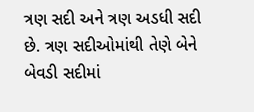ત્રણ સદી અને ત્રણ અડધી સદી છે. ત્રણ સદીઓમાંથી તેણે બેને બેવડી સદીમાં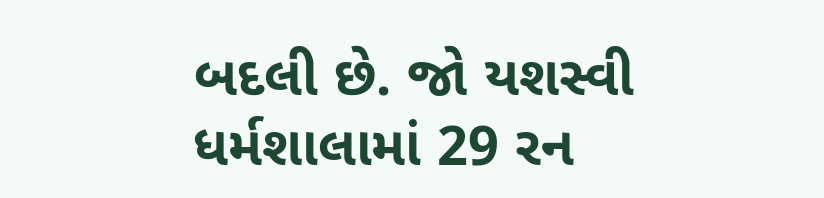બદલી છે. જો યશસ્વી ધર્મશાલામાં 29 રન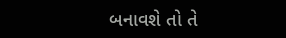બનાવશે તો તે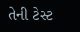તેની ટેસ્ટ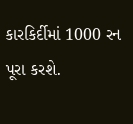કારકિર્દીમાં 1000 રન પૂરા કરશે.